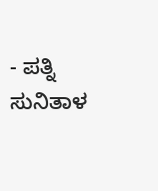- ಪತ್ನಿ ಸುನಿತಾಳ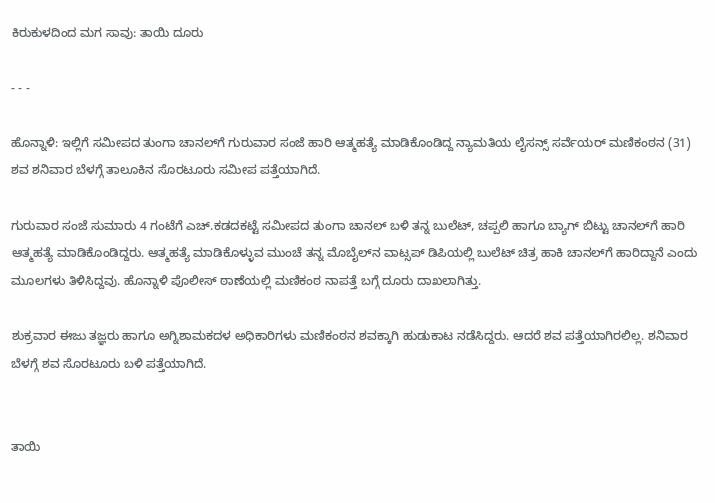ಕಿರುಕುಳದಿಂದ ಮಗ ಸಾವು: ತಾಯಿ ದೂರು

- - -

ಹೊನ್ನಾಳಿ: ಇಲ್ಲಿಗೆ ಸಮೀಪದ ತುಂಗಾ ಚಾನಲ್‌ಗೆ ಗುರುವಾರ ಸಂಜೆ ಹಾರಿ ಆತ್ಮಹತ್ಯೆ ಮಾಡಿಕೊಂಡಿದ್ದ ನ್ಯಾಮತಿಯ ಲೈಸನ್ಸ್ ಸರ್ವೆಯರ್ ಮಣಿಕಂಠನ (31) ಶವ ಶನಿವಾರ ಬೆಳಗ್ಗೆ ತಾಲೂಕಿನ ಸೊರಟೂರು ಸಮೀಪ ಪತ್ತೆಯಾಗಿದೆ.

ಗುರುವಾರ ಸಂಜೆ ಸುಮಾರು 4 ಗಂಟೆಗೆ ಎಚ್.ಕಡದಕಟ್ಟೆ ಸಮೀಪದ ತುಂಗಾ ಚಾನಲ್‌ ಬಳಿ ತನ್ನ ಬುಲೆಟ್, ಚಪ್ಪಲಿ ಹಾಗೂ ಬ್ಯಾಗ್ ಬಿಟ್ಟು ಚಾನಲ್‌ಗೆ ಹಾರಿ ಆತ್ಮಹತ್ಯೆ ಮಾಡಿಕೊಂಡಿದ್ದರು. ಆತ್ಮಹತ್ಯೆ ಮಾಡಿಕೊಳ್ಳುವ ಮುಂಚೆ ತನ್ನ ಮೊಬೈಲ್‌ನ ವಾಟ್ಸಪ್‌ ಡಿಪಿಯಲ್ಲಿ ಬುಲೆಟ್ ಚಿತ್ರ ಹಾಕಿ ಚಾನಲ್‌ಗೆ ಹಾರಿದ್ದಾನೆ ಎಂದು ಮೂಲಗಳು ತಿಳಿಸಿದ್ದವು. ಹೊನ್ನಾಳಿ ಪೊಲೀಸ್‌ ಠಾಣೆಯಲ್ಲಿ ಮಣಿಕಂಠ ನಾಪತ್ತೆ ಬಗ್ಗೆ ದೂರು ದಾಖಲಾಗಿತ್ತು.

ಶುಕ್ರವಾರ ಈಜು ತಜ್ಞರು ಹಾಗೂ ಅಗ್ನಿಶಾಮಕದಳ ಅಧಿಕಾರಿಗಳು ಮಣಿಕಂಠನ ಶವಕ್ಕಾಗಿ ಹುಡುಕಾಟ ನಡೆಸಿದ್ದರು. ಆದರೆ ಶವ ಪತ್ತೆಯಾಗಿರಲಿಲ್ಲ. ಶನಿವಾರ ಬೆಳಗ್ಗೆ ಶವ ಸೊರಟೂರು ಬಳಿ ಪತ್ತೆಯಾಗಿದೆ.


ತಾಯಿ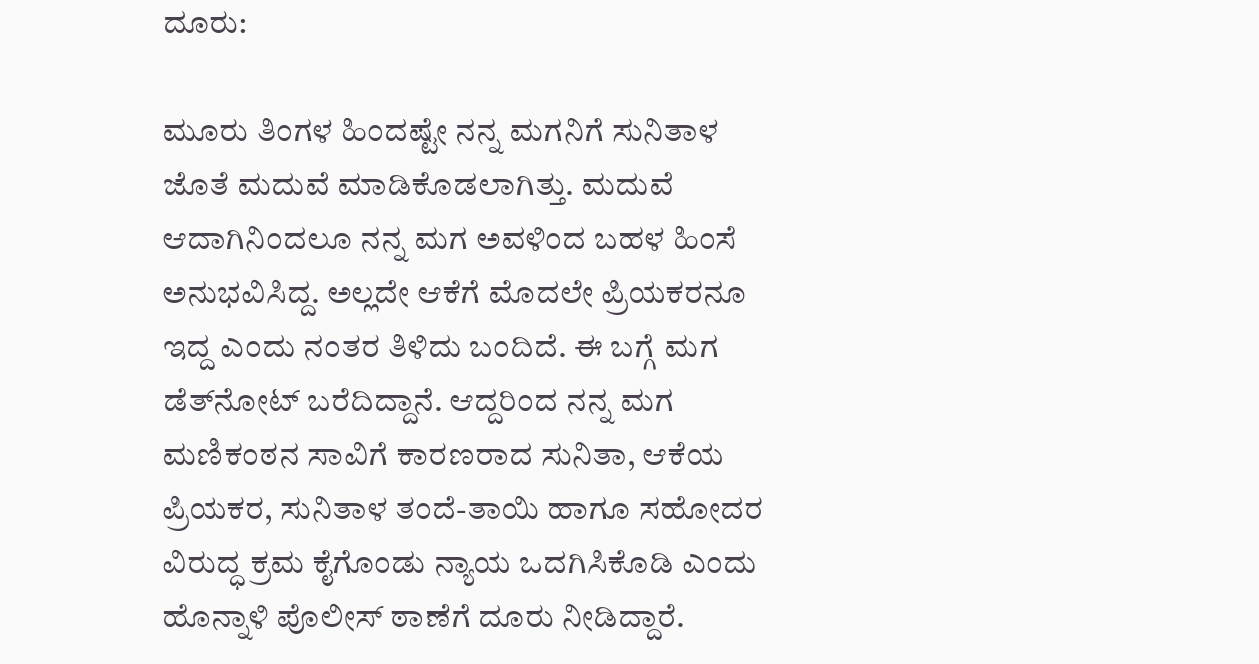ದೂರು:

ಮೂರು ತಿಂಗಳ ಹಿಂದಷ್ಟೇ ನನ್ನ ಮಗನಿಗೆ ಸುನಿತಾಳ ಜೊತೆ ಮದುವೆ ಮಾಡಿಕೊಡಲಾಗಿತ್ತು. ಮದುವೆ ಆದಾಗಿನಿಂದಲೂ ನನ್ನ ಮಗ ಅವಳಿಂದ ಬಹಳ ಹಿಂಸೆ ಅನುಭವಿಸಿದ್ದ. ಅಲ್ಲದೇ ಆಕೆಗೆ ಮೊದಲೇ ಪ್ರಿಯಕರನೂ ಇದ್ದ ಎಂದು ನಂತರ ತಿಳಿದು ಬಂದಿದೆ. ಈ ಬಗ್ಗೆ ಮಗ ಡೆತ್‌ನೋಟ್ ಬರೆದಿದ್ದಾನೆ. ಆದ್ದರಿಂದ ನನ್ನ ಮಗ ಮಣಿಕಂಠನ ಸಾವಿಗೆ ಕಾರಣರಾದ ಸುನಿತಾ, ಆಕೆಯ ಪ್ರಿಯಕರ, ಸುನಿತಾಳ ತಂದೆ-ತಾಯಿ ಹಾಗೂ ಸಹೋದರ ವಿರುದ್ಧ ಕ್ರಮ ಕೈಗೊಂಡು ನ್ಯಾಯ ಒದಗಿಸಿಕೊಡಿ ಎಂದು ಹೊನ್ನಾಳಿ ಪೊಲೀಸ್ ಠಾಣೆಗೆ ದೂರು ನೀಡಿದ್ದಾರೆ.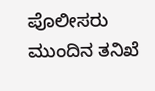ಪೊಲೀಸರು ಮುಂದಿನ ತನಿಖೆ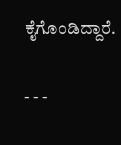ಕೈಗೊಂಡಿದ್ದಾರೆ.

- - -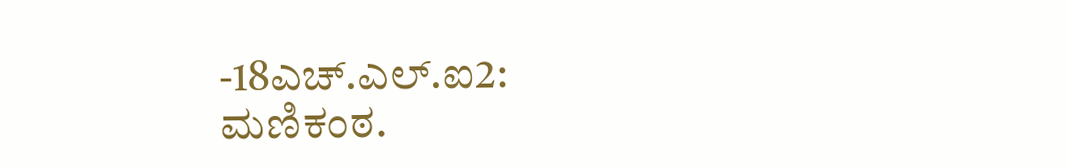-18ಎಚ್.ಎಲ್.ಐ2: ಮಣಿಕಂಠ.